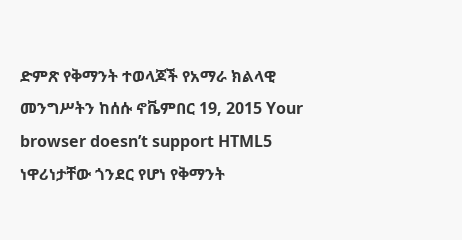ድምጽ የቅማንት ተወላጆች የአማራ ክልላዊ መንግሥትን ከሰሱ ኖቬምበር 19, 2015 Your browser doesn’t support HTML5 ነዋሪነታቸው ጎንደር የሆነ የቅማንት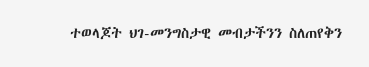ተወላጆት ህገ-መንግስታዊ መብታችንን ስለጠየቅን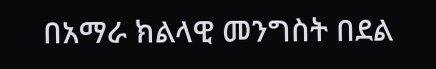በአማራ ክልላዊ መንግስት በደል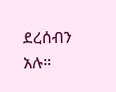ደረሰብን አሉ።